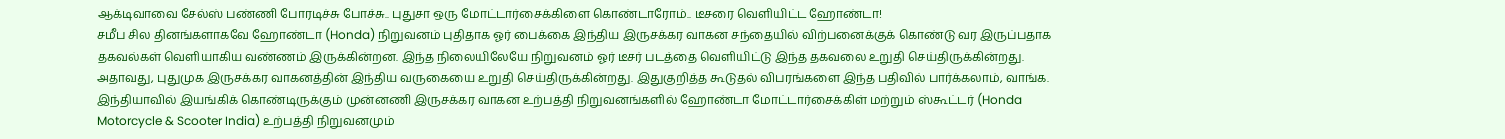ஆக்டிவாவை சேல்ஸ் பண்ணி போரடிச்சு போச்சு.. புதுசா ஒரு மோட்டார்சைக்கிளை கொண்டாரோம்.. டீசரை வெளியிட்ட ஹோண்டா!
சமீப சில தினங்களாகவே ஹோண்டா (Honda) நிறுவனம் புதிதாக ஓர் பைக்கை இந்திய இருசக்கர வாகன சந்தையில் விற்பனைக்குக் கொண்டு வர இருப்பதாக தகவல்கள் வெளியாகிய வண்ணம் இருக்கின்றன. இந்த நிலையிலேயே நிறுவனம் ஓர் டீசர் படத்தை வெளியிட்டு இந்த தகவலை உறுதி செய்திருக்கின்றது. அதாவது, புதுமுக இருசக்கர வாகனத்தின் இந்திய வருகையை உறுதி செய்திருக்கின்றது. இதுகுறித்த கூடுதல் விபரங்களை இந்த பதிவில் பார்க்கலாம், வாங்க.
இந்தியாவில் இயங்கிக் கொண்டிருக்கும் முன்னணி இருசக்கர வாகன உற்பத்தி நிறுவனங்களில் ஹோண்டா மோட்டார்சைக்கிள் மற்றும் ஸ்கூட்டர் (Honda Motorcycle & Scooter India) உற்பத்தி நிறுவனமும்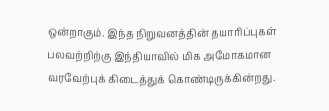ஒன்றாகும். இந்த நிறுவனத்தின் தயாரிப்புகள் பலவற்றிற்கு இந்தியாவில் மிக அமோகமான வரவேற்புக் கிடைத்துக் கொண்டிருக்கின்றது.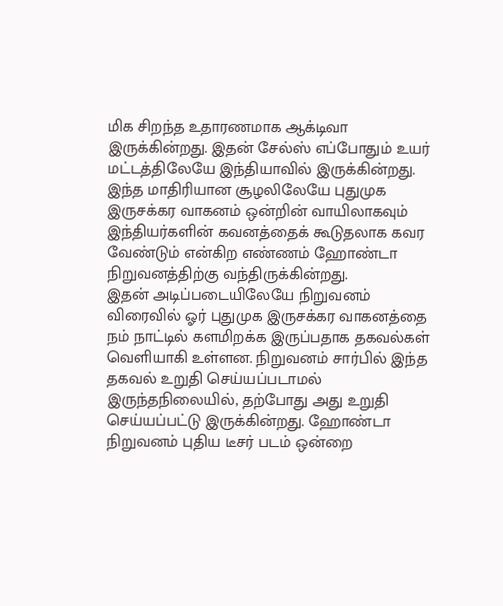மிக சிறந்த உதாரணமாக ஆக்டிவா இருக்கின்றது. இதன் சேல்ஸ் எப்போதும் உயர் மட்டத்திலேயே இந்தியாவில் இருக்கின்றது. இந்த மாதிரியான சூழலிலேயே புதுமுக இருசக்கர வாகனம் ஒன்றின் வாயிலாகவும் இந்தியர்களின் கவனத்தைக் கூடுதலாக கவர வேண்டும் என்கிற எண்ணம் ஹோண்டா நிறுவனத்திற்கு வந்திருக்கின்றது.
இதன் அடிப்படையிலேயே நிறுவனம் விரைவில் ஓர் புதுமுக இருசக்கர வாகனத்தை நம் நாட்டில் களமிறக்க இருப்பதாக தகவல்கள் வெளியாகி உள்ளன. நிறுவனம் சார்பில் இந்த தகவல் உறுதி செய்யப்படாமல் இருந்தநிலையில், தற்போது அது உறுதி செய்யப்பட்டு இருக்கின்றது. ஹோண்டா நிறுவனம் புதிய டீசர் படம் ஒன்றை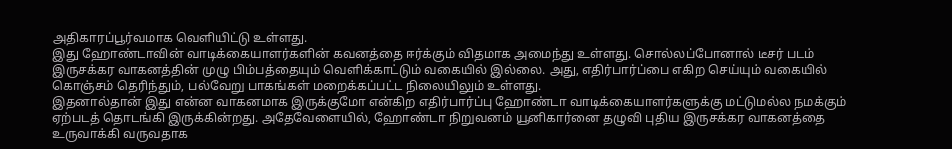அதிகாரப்பூர்வமாக வெளியிட்டு உள்ளது.
இது ஹோண்டாவின் வாடிக்கையாளர்களின் கவனத்தை ஈர்க்கும் விதமாக அமைந்து உள்ளது. சொல்லப்போனால் டீசர் படம் இருசக்கர வாகனத்தின் முழு பிம்பத்தையும் வெளிக்காட்டும் வகையில் இல்லை. அது, எதிர்பார்ப்பை எகிற செய்யும் வகையில் கொஞ்சம் தெரிந்தும், பல்வேறு பாகங்கள் மறைக்கப்பட்ட நிலையிலும் உள்ளது.
இதனால்தான் இது என்ன வாகனமாக இருக்குமோ என்கிற எதிர்பார்ப்பு ஹோண்டா வாடிக்கையாளர்களுக்கு மட்டுமல்ல நமக்கும் ஏற்படத் தொடங்கி இருக்கின்றது. அதேவேளையில், ஹோண்டா நிறுவனம் யூனிகார்னை தழுவி புதிய இருசக்கர வாகனத்தை உருவாக்கி வருவதாக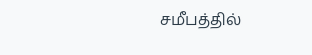சமீபத்தில்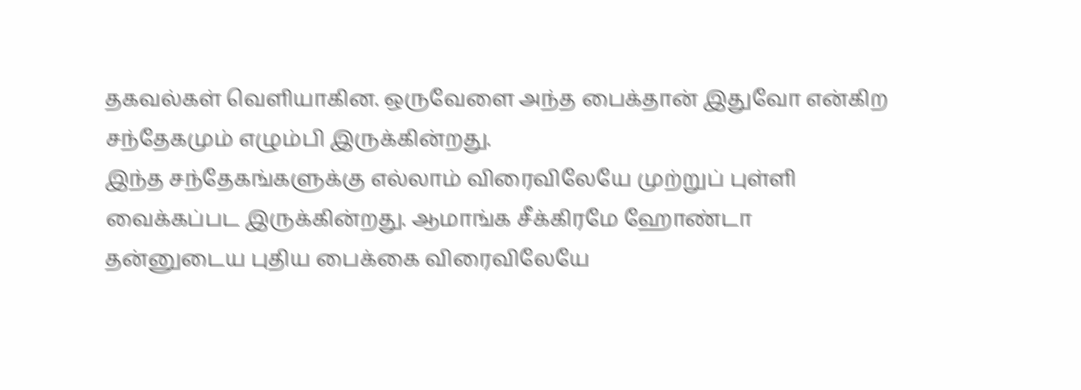தகவல்கள் வெளியாகின. ஒருவேளை அந்த பைக்தான் இதுவோ என்கிற சந்தேகமும் எழும்பி இருக்கின்றது.
இந்த சந்தேகங்களுக்கு எல்லாம் விரைவிலேயே முற்றுப் புள்ளி வைக்கப்பட இருக்கின்றது. ஆமாங்க சீக்கிரமே ஹோண்டா தன்னுடைய புதிய பைக்கை விரைவிலேயே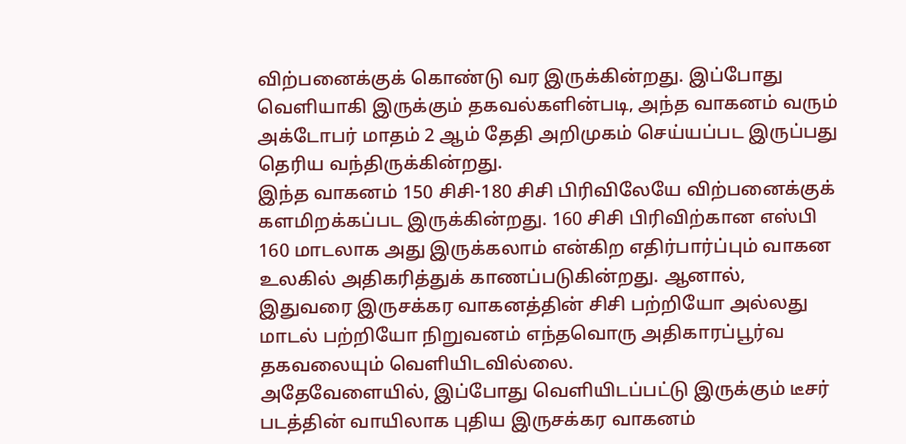விற்பனைக்குக் கொண்டு வர இருக்கின்றது. இப்போது வெளியாகி இருக்கும் தகவல்களின்படி, அந்த வாகனம் வரும் அக்டோபர் மாதம் 2 ஆம் தேதி அறிமுகம் செய்யப்பட இருப்பது தெரிய வந்திருக்கின்றது.
இந்த வாகனம் 150 சிசி-180 சிசி பிரிவிலேயே விற்பனைக்குக் களமிறக்கப்பட இருக்கின்றது. 160 சிசி பிரிவிற்கான எஸ்பி 160 மாடலாக அது இருக்கலாம் என்கிற எதிர்பார்ப்பும் வாகன உலகில் அதிகரித்துக் காணப்படுகின்றது. ஆனால், இதுவரை இருசக்கர வாகனத்தின் சிசி பற்றியோ அல்லது மாடல் பற்றியோ நிறுவனம் எந்தவொரு அதிகாரப்பூர்வ தகவலையும் வெளியிடவில்லை.
அதேவேளையில், இப்போது வெளியிடப்பட்டு இருக்கும் டீசர் படத்தின் வாயிலாக புதிய இருசக்கர வாகனம்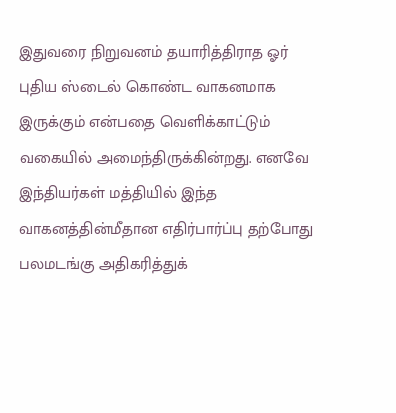இதுவரை நிறுவனம் தயாரித்திராத ஓர் புதிய ஸ்டைல் கொண்ட வாகனமாக இருக்கும் என்பதை வெளிக்காட்டும் வகையில் அமைந்திருக்கின்றது. எனவே இந்தியர்கள் மத்தியில் இந்த வாகனத்தின்மீதான எதிர்பார்ப்பு தற்போது பலமடங்கு அதிகரித்துக்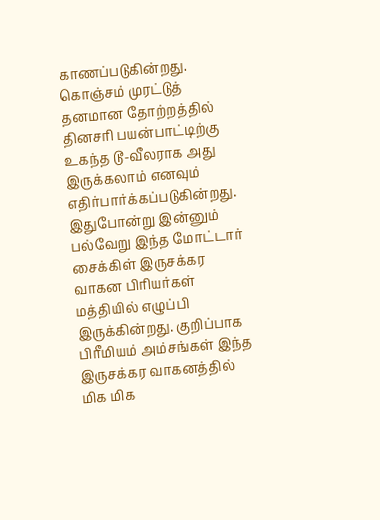காணப்படுகின்றது.
கொஞ்சம் முரட்டுத் தனமான தோற்றத்தில் தினசரி பயன்பாட்டிற்கு உகந்த டூ-வீலராக அது இருக்கலாம் எனவும் எதிர்பார்க்கப்படுகின்றது. இதுபோன்று இன்னும் பல்வேறு இந்த மோட்டார் சைக்கிள் இருசக்கர வாகன பிரியர்கள் மத்தியில் எழுப்பி இருக்கின்றது. குறிப்பாக பிரீமியம் அம்சங்கள் இந்த இருசக்கர வாகனத்தில் மிக மிக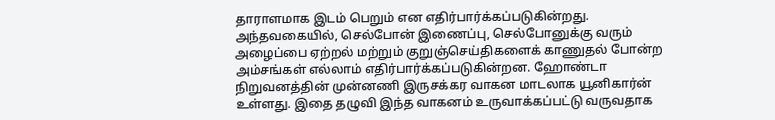தாராளமாக இடம் பெறும் என எதிர்பார்க்கப்படுகின்றது.
அந்தவகையில், செல்போன் இணைப்பு, செல்போனுக்கு வரும் அழைப்பை ஏற்றல் மற்றும் குறுஞ்செய்திகளைக் காணுதல் போன்ற அம்சங்கள் எல்லாம் எதிர்பார்க்கப்படுகின்றன. ஹோண்டா நிறுவனத்தின் முன்னணி இருசக்கர வாகன மாடலாக யூனிகார்ன் உள்ளது. இதை தழுவி இந்த வாகனம் உருவாக்கப்பட்டு வருவதாக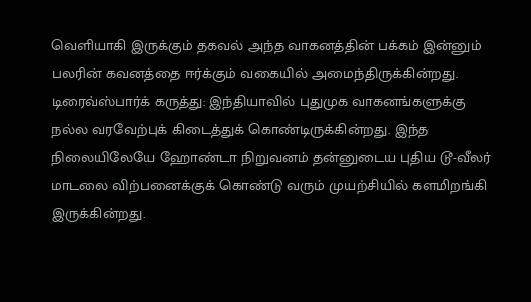வெளியாகி இருக்கும் தகவல் அந்த வாகனத்தின் பக்கம் இன்னும் பலரின் கவனத்தை ஈர்க்கும் வகையில் அமைந்திருக்கின்றது.
டிரைவ்ஸ்பார்க் கருத்து: இந்தியாவில் புதுமுக வாகனங்களுக்கு நல்ல வரவேற்புக் கிடைத்துக் கொண்டிருக்கின்றது. இந்த நிலையிலேயே ஹோண்டா நிறுவனம் தன்னுடைய புதிய டூ-வீலர் மாடலை விற்பனைக்குக் கொண்டு வரும் முயற்சியில் களமிறங்கி இருக்கின்றது.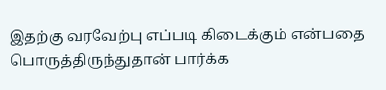இதற்கு வரவேற்பு எப்படி கிடைக்கும் என்பதை பொருத்திருந்துதான் பார்க்க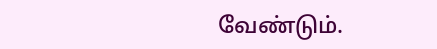வேண்டும்.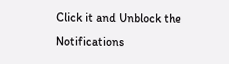Click it and Unblock the Notifications